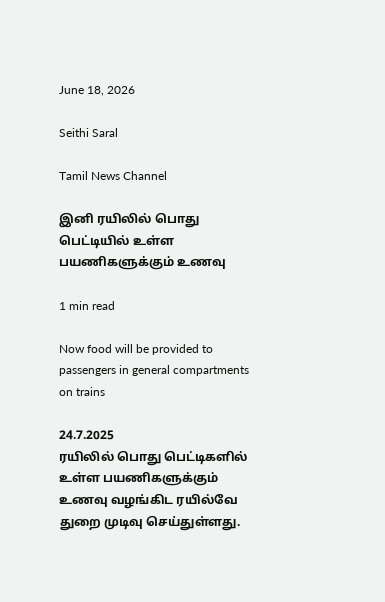June 18, 2026

Seithi Saral

Tamil News Channel

இனி ரயிலில் பொது பெட்டியில் உள்ள பயணிகளுக்கும் உணவு

1 min read

Now food will be provided to passengers in general compartments on trains

24.7.2025
ரயிலில் பொது பெட்டிகளில் உள்ள பயணிகளுக்கும் உணவு வழங்கிட ரயில்வே துறை முடிவு செய்துள்ளது.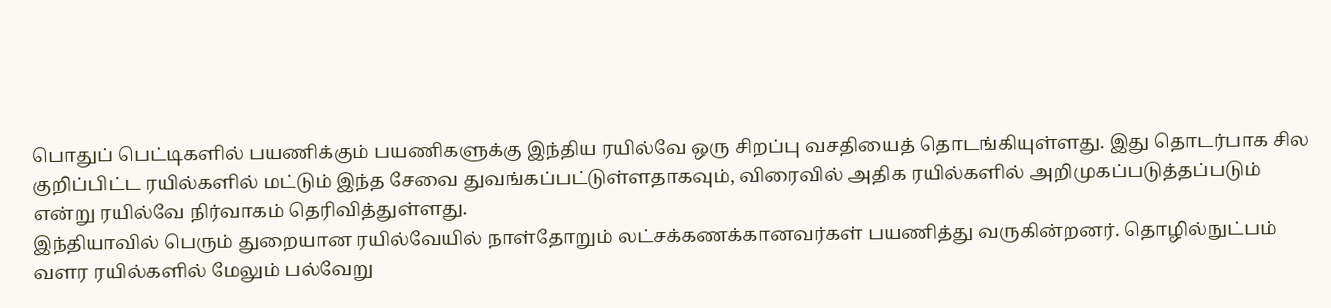பொதுப் பெட்டிகளில் பயணிக்கும் பயணிகளுக்கு இந்திய ரயில்வே ஒரு சிறப்பு வசதியைத் தொடங்கியுள்ளது. இது தொடர்பாக சில குறிப்பிட்ட ரயில்களில் மட்டும் இந்த சேவை துவங்கப்பட்டுள்ளதாகவும், விரைவில் அதிக ரயில்களில் அறிமுகப்படுத்தப்படும் என்று ரயில்வே நிர்வாகம் தெரிவித்துள்ளது.
இந்தியாவில் பெரும் துறையான ரயில்வேயில் நாள்தோறும் லட்சக்கணக்கானவர்கள் பயணித்து வருகின்றனர். தொழில்நுட்பம் வளர ரயில்களில் மேலும் பல்வேறு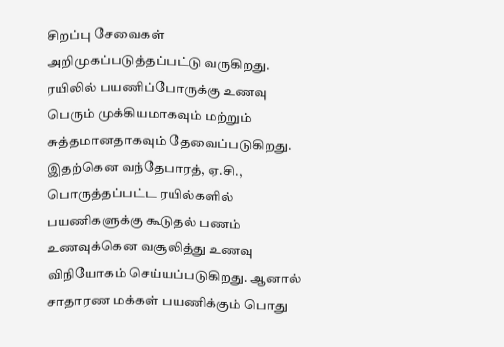சிறப்பு சேவைகள் அறிமுகப்படுத்தப்பட்டு வருகிறது. ரயிலில் பயணிப்போருக்கு உணவு பெரும் முக்கியமாகவும் மற்றும் சுத்தமானதாகவும் தேவைப்படுகிறது. இதற்கென வந்தேபாரத், ஏ.சி., பொருத்தப்பட்ட ரயில்களில் பயணிகளுக்கு கூடுதல் பணம் உணவுக்கென வசூலித்து உணவு விநியோகம் செய்யப்படுகிறது. ஆனால் சாதாரண மக்கள் பயணிக்கும் பொது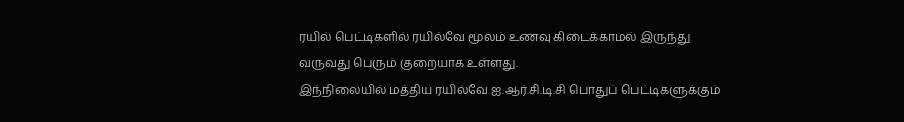ரயில் பெட்டிகளில் ரயில்வே மூலம் உணவு கிடைக்காமல் இருந்து வருவது பெரும் குறையாக உள்ளது.
இந்நிலையில் மத்திய ரயில்வே ஐ.ஆர்.சி.டி.சி பொதுப் பெட்டிகளுக்கும்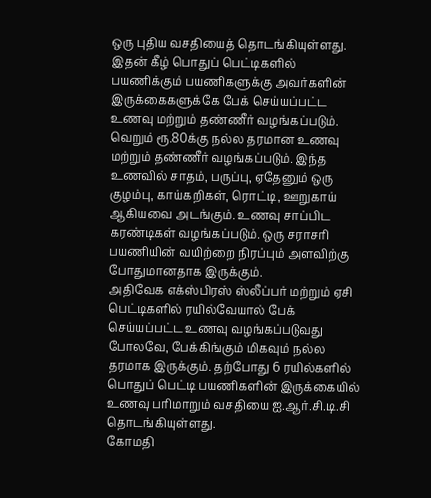ஒரு புதிய வசதியைத் தொடங்கியுள்ளது. இதன் கீழ் பொதுப் பெட்டிகளில் பயணிக்கும் பயணிகளுக்கு அவர்களின் இருக்கைகளுக்கே பேக் செய்யப்பட்ட உணவு மற்றும் தண்ணீர் வழங்கப்படும்.
வெறும் ரூ.80க்கு நல்ல தரமான உணவு மற்றும் தண்ணீர் வழங்கப்படும். இந்த உணவில் சாதம், பருப்பு, ஏதேனும் ஒரு குழம்பு, காய்கறிகள், ரொட்டி, ஊறுகாய் ஆகியவை அடங்கும். உணவு சாப்பிட கரண்டிகள் வழங்கப்படும். ஒரு சராசரி பயணியின் வயிற்றை நிரப்பும் அளவிற்கு போதுமானதாக இருக்கும்.
அதிவேக எக்ஸ்பிரஸ் ஸ்லீப்பர் மற்றும் ஏசி பெட்டிகளில் ரயில்வேயால் பேக் செய்யப்பட்ட உணவு வழங்கப்படுவது போலவே, பேக்கிங்கும் மிகவும் நல்ல தரமாக இருக்கும். தற்போது 6 ரயில்களில் பொதுப் பெட்டி பயணிகளின் இருக்கையில் உணவு பரிமாறும் வசதியை ஐ.ஆர்.சி.டி.சி தொடங்கியுள்ளது.
கோமதி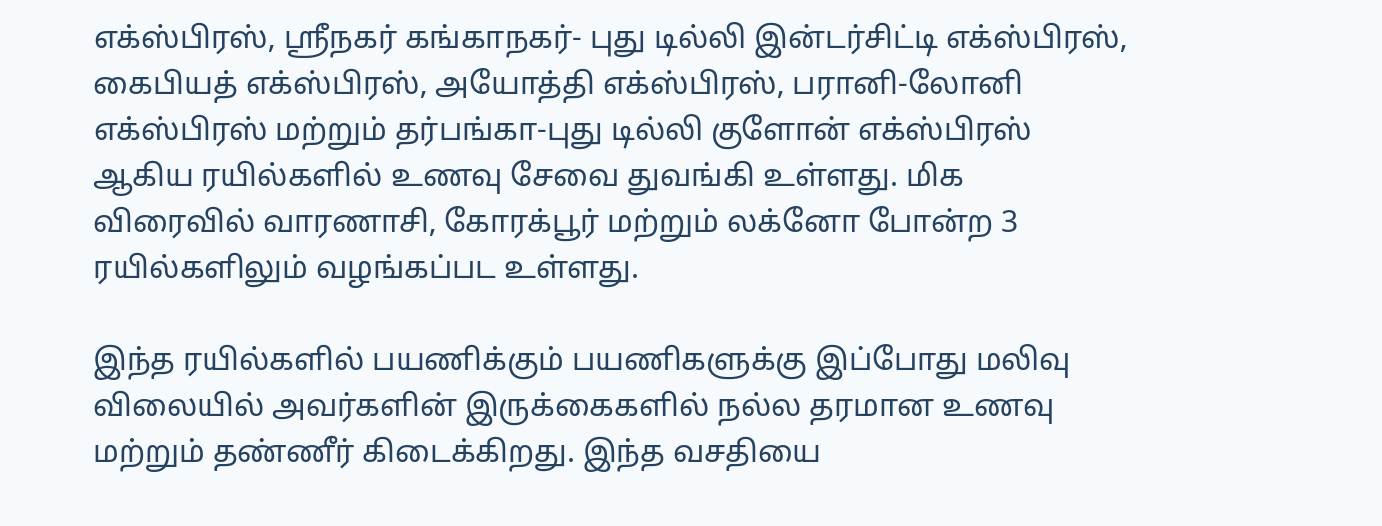எக்ஸ்பிரஸ், ஸ்ரீநகர் கங்காநகர்- புது டில்லி இன்டர்சிட்டி எக்ஸ்பிரஸ், கைபியத் எக்ஸ்பிரஸ், அயோத்தி எக்ஸ்பிரஸ், பரானி-லோனி எக்ஸ்பிரஸ் மற்றும் தர்பங்கா-புது டில்லி குளோன் எக்ஸ்பிரஸ் ஆகிய ரயில்களில் உணவு சேவை துவங்கி உள்ளது. மிக விரைவில் வாரணாசி, கோரக்பூர் மற்றும் லக்னோ போன்ற 3 ரயில்களிலும் வழங்கப்பட உள்ளது.

இந்த ரயில்களில் பயணிக்கும் பயணிகளுக்கு இப்போது மலிவு விலையில் அவர்களின் இருக்கைகளில் நல்ல தரமான உணவு மற்றும் தண்ணீர் கிடைக்கிறது. இந்த வசதியை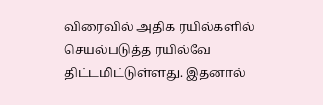விரைவில் அதிக ரயில்களில் செயல்படுத்த ரயில்வே திட்டமிட்டுள்ளது. இதனால்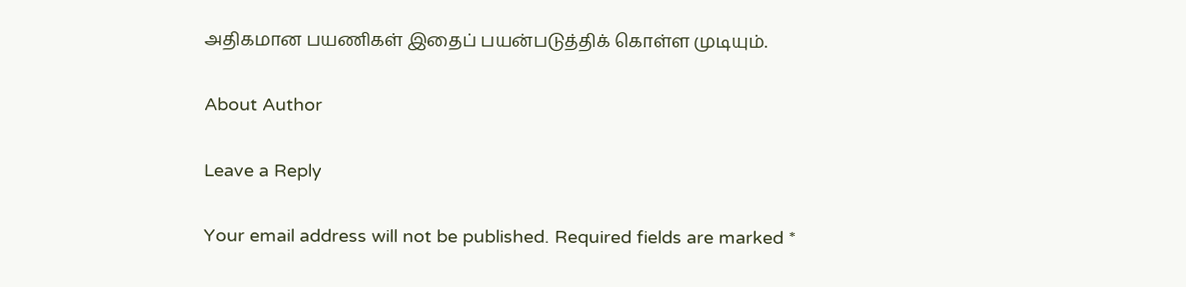அதிகமான பயணிகள் இதைப் பயன்படுத்திக் கொள்ள முடியும்.

About Author

Leave a Reply

Your email address will not be published. Required fields are marked *